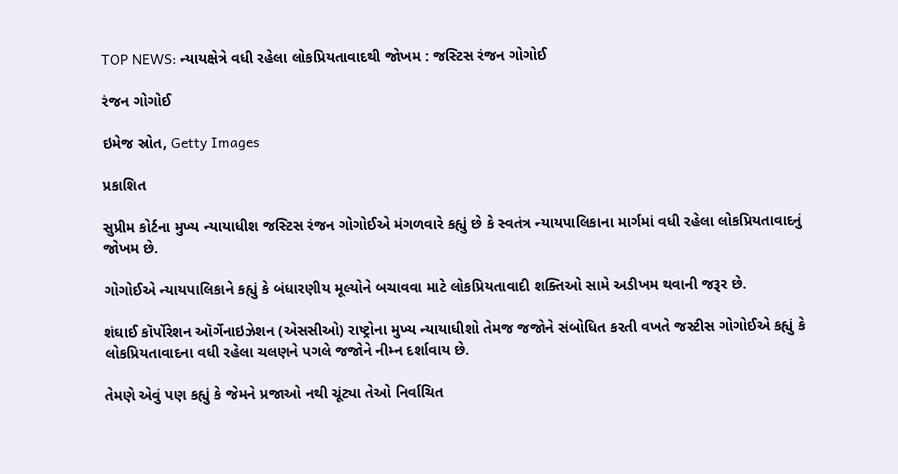TOP NEWS: ન્યાયક્ષેત્રે વધી રહેલા લોકપ્રિયતાવાદથી જોખમ : જસ્ટિસ રંજન ગોગોઈ

રંજન ગોગોઈ

ઇમેજ સ્રોત, Getty Images

પ્રકાશિત

સુપ્રીમ કોર્ટના મુખ્ય ન્યાયાધીશ જસ્ટિસ રંજન ગોગોઈએ મંગળવારે કહ્યું છે કે સ્વતંત્ર ન્યાયપાલિકાના માર્ગમાં વધી રહેલા લોકપ્રિયતાવાદનું જોખમ છે.

ગોગોઈએ ન્યાયપાલિકાને કહ્યું કે બંધારણીય મૂલ્યોને બચાવવા માટે લોકપ્રિયતાવાદી શક્તિઓ સામે અડીખમ થવાની જરૂર છે.

શંઘાઈ કૉર્પોરેશન ઑર્ગેનાઇઝેશન (એસસીઓ) રાષ્ટ્રોના મુખ્ય ન્યાયાધીશો તેમજ જજોને સંબોધિત કરતી વખતે જસ્ટીસ ગોગોઈએ કહ્યું કે લોકપ્રિયતાવાદના વધી રહેલા ચલણને પગલે જજોને નીમ્ન દર્શાવાય છે.

તેમણે એવું પણ કહ્યું કે જેમને પ્રજાઓ નથી ચૂંટ્યા તેઓ નિર્વાચિત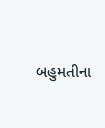બહુમતીના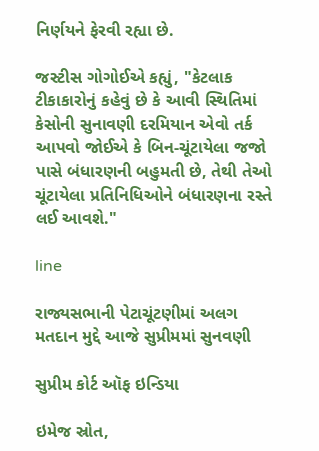નિર્ણયને ફેરવી રહ્યા છે.

જસ્ટીસ ગોગોઈએ કહ્યું, "કેટલાક ટીકાકારોનું કહેવું છે કે આવી સ્થિતિમાં કેસોની સુનાવણી દરમિયાન એવો તર્ક આપવો જોઈએ કે બિન-ચૂંટાયેલા જજો પાસે બંધારણની બહુમતી છે, તેથી તેઓ ચૂંટાયેલા પ્રતિનિધિઓને બંધારણના રસ્તે લઈ આવશે."

line

રાજ્યસભાની પેટાચૂંટણીમાં અલગ મતદાન મુદ્દે આજે સુપ્રીમમાં સુનવણી

સુપ્રીમ કોર્ટ ઑફ ઇન્ડિયા

ઇમેજ સ્રોત,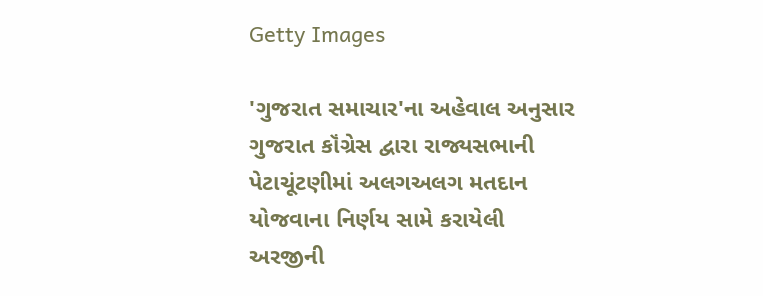Getty Images

'ગુજરાત સમાચાર'ના અહેવાલ અનુસાર ગુજરાત કૉંગ્રેસ દ્વારા રાજ્યસભાની પેટાચૂંટણીમાં અલગઅલગ મતદાન યોજવાના નિર્ણય સામે કરાયેલી અરજીની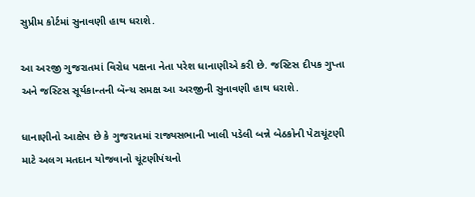સુપ્રીમ કોર્ટમાં સુનાવણી હાથ ધરાશે.

આ અરજી ગુજરાતમાં વિરોધ પક્ષના નેતા પરેશ ધાનાણીએ કરી છે. જસ્ટિસ દીપક ગુપ્તા અને જસ્ટિસ સૂર્યકાન્તની બૅન્ચ સમક્ષ આ અરજીની સુનાવણી હાથ ધરાશે.

ધાનાણીનો આક્ષેપ છે કે ગુજરાતમાં રાજ્યસભાની ખાલી પડેલી બન્ને બેઠકોની પેટાચૂંટણી માટે અલગ મતદાન યોજવાનો ચૂંટણીપંચનો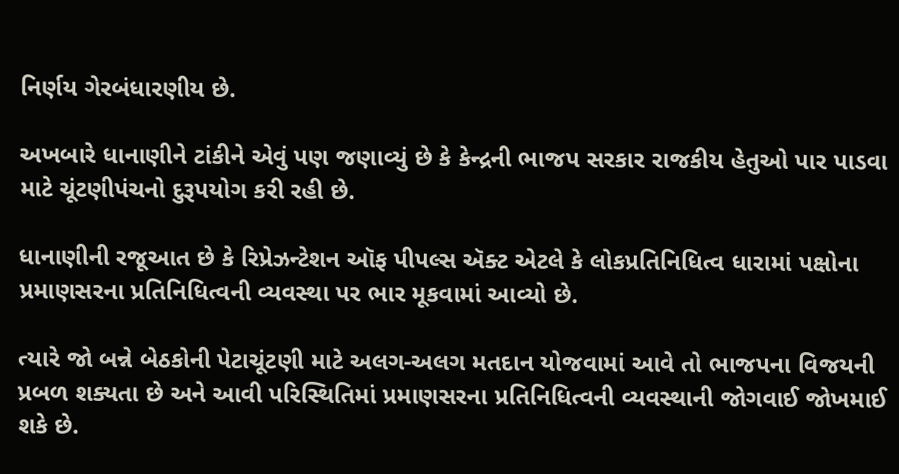નિર્ણય ગેરબંધારણીય છે.

અખબારે ધાનાણીને ટાંકીને એવું પણ જણાવ્યું છે કે કેન્દ્રની ભાજપ સરકાર રાજકીય હેતુઓ પાર પાડવા માટે ચૂંટણીપંચનો દુરૂપયોગ કરી રહી છે.

ધાનાણીની રજૂઆત છે કે રિપ્રેઝન્ટેશન ઑફ પીપલ્સ ઍક્ટ એટલે કે લોકપ્રતિનિધિત્વ ધારામાં પક્ષોના પ્રમાણસરના પ્રતિનિધિત્વની વ્યવસ્થા પર ભાર મૂકવામાં આવ્યો છે.

ત્યારે જો બન્ને બેઠકોની પેટાચૂંટણી માટે અલગ-અલગ મતદાન યોજવામાં આવે તો ભાજપના વિજયની પ્રબળ શક્યતા છે અને આવી પરિસ્થિતિમાં પ્રમાણસરના પ્રતિનિધિત્વની વ્યવસ્થાની જોગવાઈ જોખમાઈ શકે છે.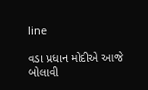line

વડા પ્રધાન મોદીએ આજે બોલાવી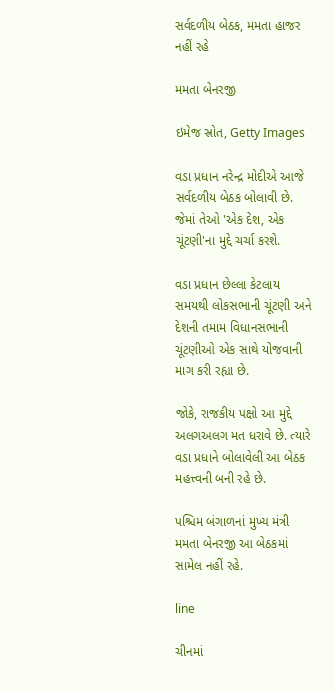સર્વદળીય બેઠક, મમતા હાજર નહીં રહે

મમતા બેનરજી

ઇમેજ સ્રોત, Getty Images

વડા પ્રધાન નરેન્દ્ર મોદીએ આજે સર્વદળીય બેઠક બોલાવી છે. જેમાં તેઓ 'એક દેશ, એક ચૂંટણી'ના મુદ્દે ચર્ચા કરશે.

વડા પ્રધાન છેલ્લા કેટલાય સમયથી લોકસભાની ચૂંટણી અને દેશની તમામ વિધાનસભાની ચૂંટણીઓ એક સાથે યોજવાની માગ કરી રહ્યા છે.

જોકે, રાજકીય પક્ષો આ મુદ્દે અલગઅલગ મત ધરાવે છે. ત્યારે વડા પ્રધાને બોલાવેલી આ બેઠક મહત્ત્વની બની રહે છે.

પશ્ચિમ બંગાળનાં મુખ્ય મંત્રી મમતા બેનરજી આ બેઠકમાં સામેલ નહીં રહે.

line

ચીનમાં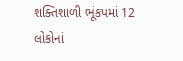શક્તિશાળી ભૂંકપમાં 12 લોકોનાં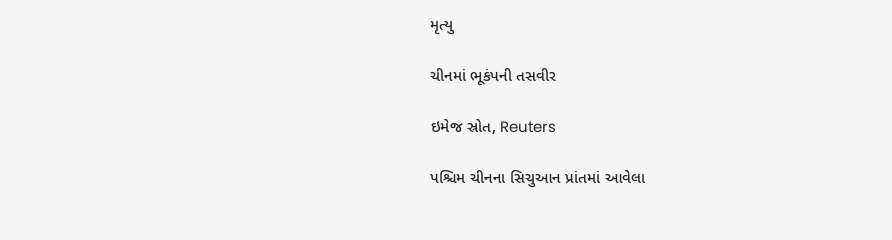મૃત્યુ

ચીનમાં ભૂકંપની તસવીર

ઇમેજ સ્રોત, Reuters

પશ્ચિમ ચીનના સિચુઆન પ્રાંતમાં આવેલા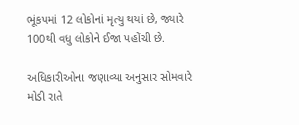ભૂંકપમાં 12 લોકોનાં મૃત્યુ થયાં છે, જ્યારે 100થી વધુ લોકોને ઈજા પહોંચી છે.

અધિકારીઓના જણાવ્યા અનુસાર સોમવારે મોડી રાતે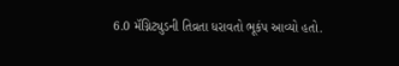6.0 મૅગ્નિટ્યુડની તિવ્રતા ધરાવતો ભૂકંપ આવ્યો હતો.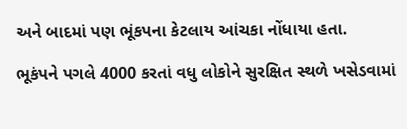અને બાદમાં પણ ભૂંકપના કેટલાય આંચકા નોંધાયા હતા.

ભૂકંપને પગલે 4000 કરતાં વધુ લોકોને સુરક્ષિત સ્થળે ખસેડવામાં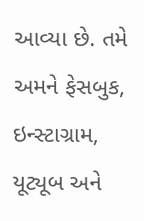આવ્યા છે. તમે અમને ફેસબુક, ઇન્સ્ટાગ્રામ, યૂટ્યૂબ અને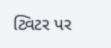ટ્વિટર પર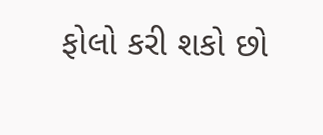ફોલો કરી શકો છો